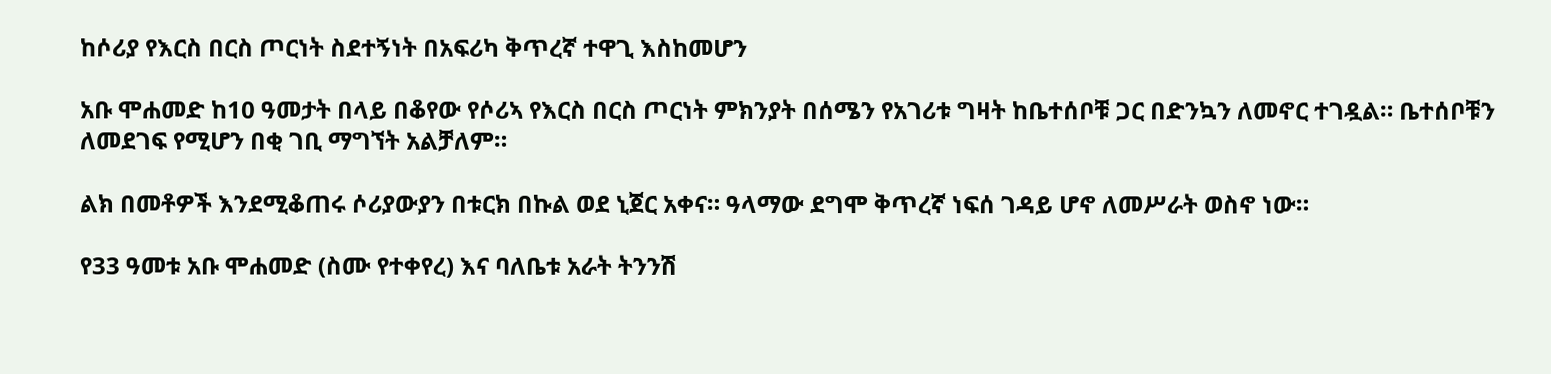ከሶሪያ የእርስ በርስ ጦርነት ስደተኝነት በአፍሪካ ቅጥረኛ ተዋጊ እስከመሆን

አቡ ሞሐመድ ከ10 ዓመታት በላይ በቆየው የሶሪኣ የእርስ በርስ ጦርነት ምክንያት በሰሜን የአገሪቱ ግዛት ከቤተሰቦቹ ጋር በድንኳን ለመኖር ተገዷል። ቤተሰቦቹን ለመደገፍ የሚሆን በቂ ገቢ ማግኘት አልቻለም።

ልክ በመቶዎች እንደሚቆጠሩ ሶሪያውያን በቱርክ በኩል ወደ ኒጀር አቀና። ዓላማው ደግሞ ቅጥረኛ ነፍሰ ገዳይ ሆኖ ለመሥራት ወስኖ ነው።

የ33 ዓመቱ አቡ ሞሐመድ (ስሙ የተቀየረ) እና ባለቤቱ አራት ትንንሽ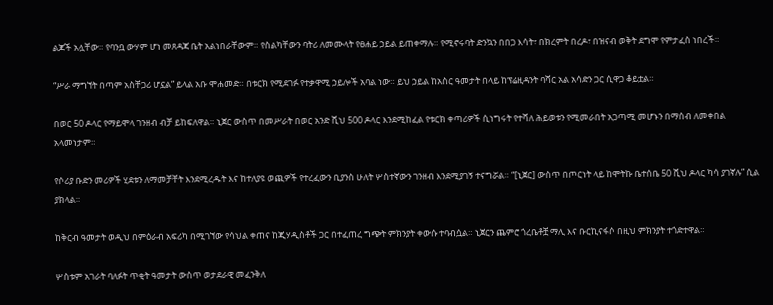ልጆች አሏቸው። የባንቧ ውሃም ሆነ መጸዳጃ ቤት አልነበራቸውም። የስልካቸውን ባትሪ ለመሙላት የፀሐይ ኃይል ይጠቀማሉ። የሚኖሩባት ድንኳን በበጋ እሳት፣ በክረምት በረዶ፣ በዝናብ ወቅት ደግሞ የምታፈስ ነበረች።

“ሥራ ማግኘት በጣም አስቸጋሪ ሆኗል” ይላል አቡ ሞሐመድ። በቱርክ የሚደገፉ የተቃዋሚ ኃይሎች አባል ነው። ይህ ኃይል ከአስር ዓመታት በላይ ከፕሬዚዳንት ባሻር አል አሳድን ጋር ሲዋጋ ቆይቷል።

በወር 50 ዶላር የማይሞላ ገንዘብ ብቻ ይከፍለዋል። ኒጀር ውስጥ በመሥራት በወር አንድ ሺህ 500 ዶላር እንደሚከፈል የቱርክ ቀጣሪዎች ሲነግሩት የተሻለ ሕይወቱን የሚመራበት አጋጣሚ መሆኑን በማሰብ ለመቀበል አላመነታም።

የሶሪያ ቡድን መሪዎች ሂደቱን ለማመቻቸት እንደሚረዱት እና ከተለያዩ ወጪዎች የተረፈውን ቢያንስ ሁለት ሦስተኛውን ገንዘብ እንደሚያገኝ ተናግሯል። “[ኒጀር] ውስጥ በጦርነት ላይ ከሞትኩ ቤተሰቤ 50 ሺህ ዶላር ካሳ ያገኛሉ” ሲል ያክላል።

ከቅርብ ዓመታት ወዲህ በምዕራብ አፍሪካ በሚገኘው የሳህል ቀጠና ከጂሃዲስቶች ጋር በተፈጠረ ግጭት ምክንያት ቀውሱ ተባብሷል። ኒጀርን ጨምሮ ጎረቤቶቿ ማሊ እና ቡርኪናፋሶ በዚህ ምክንያት ተጎድተዋል።

ሦስቱም አገራት ባለፉት ጥቂት ዓመታት ውስጥ ወታደራዊ መፈንቅለ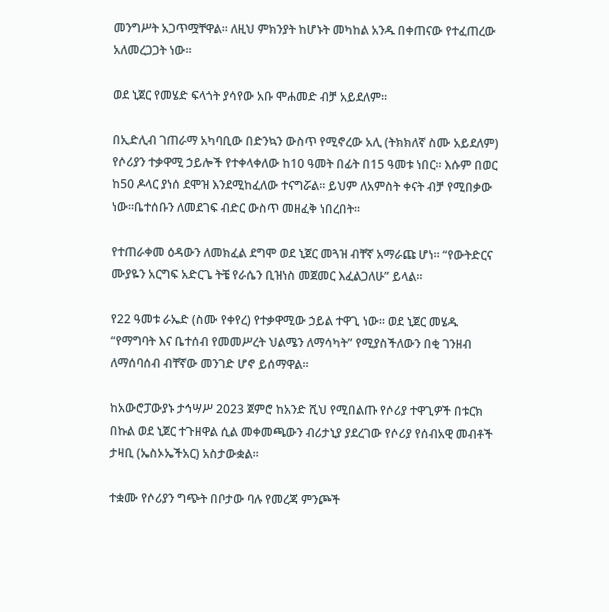መንግሥት አጋጥሟቸዋል። ለዚህ ምክንያት ከሆኑት መካከል አንዱ በቀጠናው የተፈጠረው አለመረጋጋት ነው።

ወደ ኒጀር የመሄድ ፍላጎት ያሳየው አቡ ሞሐመድ ብቻ አይደለም።

በኢድሊብ ገጠራማ አካባቢው በድንኳን ውስጥ የሚኖረው አሊ (ትክክለኛ ስሙ አይደለም) የሶሪያን ተቃዋሚ ኃይሎች የተቀላቀለው ከ10 ዓመት በፊት በ15 ዓመቱ ነበር። እሱም በወር ከ50 ዶላር ያነሰ ደሞዝ እንደሚከፈለው ተናግሯል። ይህም ለአምስት ቀናት ብቻ የሚበቃው ነው።ቤተሰቡን ለመደገፍ ብድር ውስጥ መዘፈቅ ነበረበት።

የተጠራቀመ ዕዳውን ለመክፈል ደግሞ ወደ ኒጀር መጓዝ ብቸኛ አማራጩ ሆነ። “የውትድርና ሙያዬን አርግፍ አድርጌ ትቼ የራሴን ቢዝነስ መጀመር እፈልጋለሁ” ይላል።

የ22 ዓመቱ ራኤድ (ስሙ የቀየረ) የተቃዋሚው ኃይል ተዋጊ ነው። ወደ ኒጀር መሄዱ “የማግባት እና ቤተሰብ የመመሥረት ህልሜን ለማሳካት” የሚያስችለውን በቂ ገንዘብ ለማሰባሰብ ብቸኛው መንገድ ሆኖ ይሰማዋል።

ከአውሮፓውያኑ ታኅሣሥ 2023 ጀምሮ ከአንድ ሺህ የሚበልጡ የሶሪያ ተዋጊዎች በቱርክ በኩል ወደ ኒጀር ተጉዘዋል ሲል መቀመጫውን ብሪታኒያ ያደረገው የሶሪያ የሰብአዊ መብቶች ታዛቢ (ኤስኦኤችአር) አስታውቋል።

ተቋሙ የሶሪያን ግጭት በቦታው ባሉ የመረጃ ምንጮች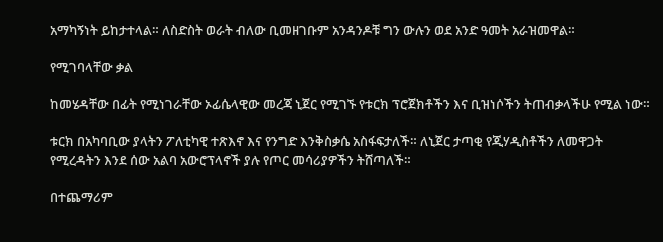አማካኝነት ይከታተላል። ለስድስት ወራት ብለው ቢመዘገቡም አንዳንዶቹ ግን ውሉን ወደ አንድ ዓመት አራዝመዋል።

የሚገባላቸው ቃል

ከመሄዳቸው በፊት የሚነገራቸው ኦፊሴላዊው መረጃ ኒጀር የሚገኙ የቱርክ ፕሮጀክቶችን እና ቢዝነሶችን ትጠብቃላችሁ የሚል ነው።

ቱርክ በአካባቢው ያላትን ፖለቲካዊ ተጽእኖ እና የንግድ እንቅስቃሴ አስፋፍታለች። ለኒጀር ታጣቂ የጂሃዲስቶችን ለመዋጋት የሚረዳትን እንደ ሰው አልባ አውሮፕላኖች ያሉ የጦር መሳሪያዎችን ትሸጣለች።

በተጨማሪም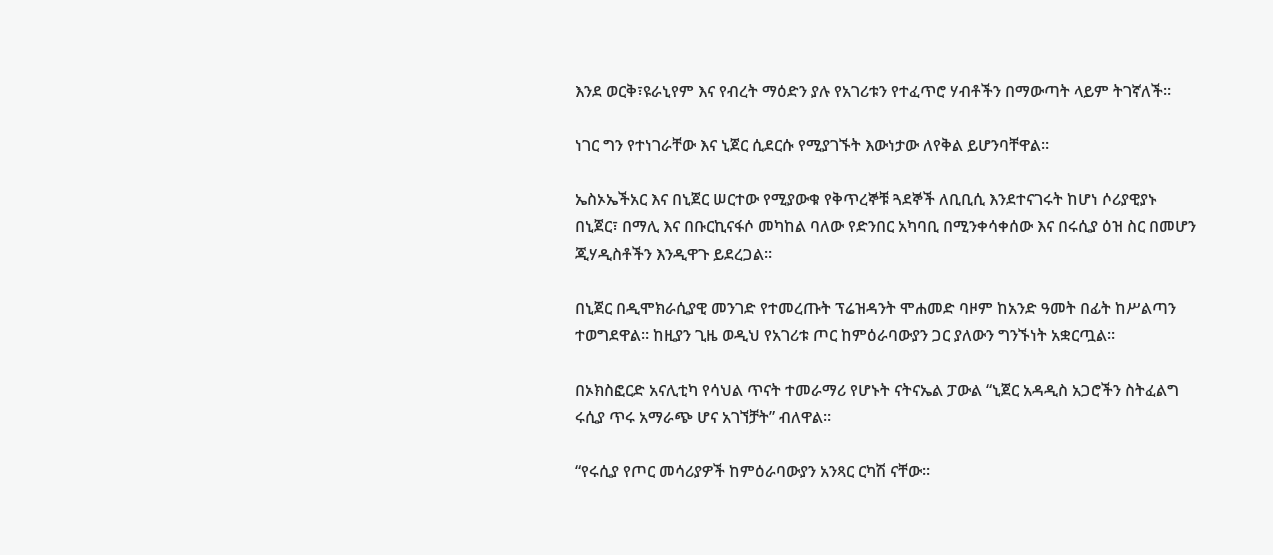እንደ ወርቅ፣ዩራኒየም እና የብረት ማዕድን ያሉ የአገሪቱን የተፈጥሮ ሃብቶችን በማውጣት ላይም ትገኛለች።

ነገር ግን የተነገራቸው እና ኒጀር ሲደርሱ የሚያገኙት እውነታው ለየቅል ይሆንባቸዋል።

ኤስኦኤችአር እና በኒጀር ሠርተው የሚያውቁ የቅጥረኞቹ ጓደኞች ለቢቢሲ እንደተናገሩት ከሆነ ሶሪያዊያኑ በኒጀር፣ በማሊ እና በቡርኪናፋሶ መካከል ባለው የድንበር አካባቢ በሚንቀሳቀሰው እና በሩሲያ ዕዝ ስር በመሆን ጂሃዲስቶችን እንዲዋጉ ይደረጋል።

በኒጀር በዲሞክራሲያዊ መንገድ የተመረጡት ፕሬዝዳንት ሞሐመድ ባዞም ከአንድ ዓመት በፊት ከሥልጣን ተወግደዋል። ከዚያን ጊዜ ወዲህ የአገሪቱ ጦር ከምዕራባውያን ጋር ያለውን ግንኙነት አቋርጧል።

በኦክስፎርድ አናሊቲካ የሳህል ጥናት ተመራማሪ የሆኑት ናትናኤል ፓውል “ኒጀር አዳዲስ አጋሮችን ስትፈልግ ሩሲያ ጥሩ አማራጭ ሆና አገኘቻት” ብለዋል።

“የሩሲያ የጦር መሳሪያዎች ከምዕራባውያን አንጻር ርካሽ ናቸው።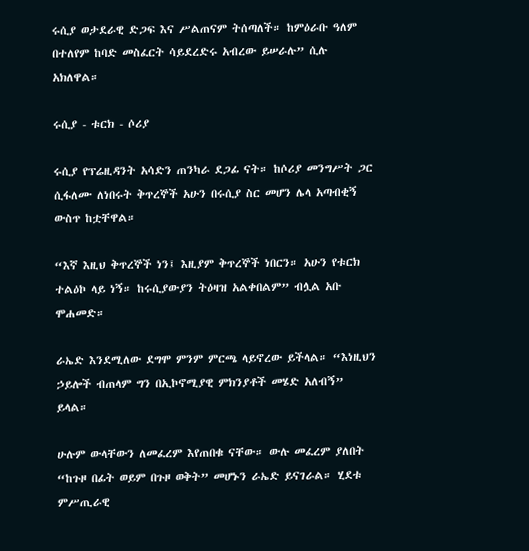ሩሲያ ወታደራዊ ድጋፍ እና ሥልጠናም ትሰጣለች። ከምዕራቡ ዓለም በተለየም ከባድ መስፈርት ሳይደረድሩ አብረው ይሠራሉ” ሲሉ አክለዋል።

ሩሲያ - ቱርክ - ሶሪያ

ሩሲያ የፕሬዚዳንት አሳድን ጠንካራ ደጋፊ ናት። ከሶሪያ መንግሥት ጋር ሲፋለሙ ለነበሩት ቅጥረኞች አሁን በሩሲያ ስር መሆን ሌላ አጣብቂኝ ውስጥ ከቷቸዋል።

“እኛ እዚህ ቅጥረኞች ነን፤ እዚያም ቅጥረኞች ነበርን። አሁን የቱርክ ተልዕኮ ላይ ነኝ። ከሩሲያውያን ትዕዛዝ አልቀበልም” ብሏል አቡ ሞሐመድ።

ራኤድ እንደሚለው ደግሞ ምንም ምርጫ ላይኖረው ይችላል። “እነዚህን ኃይሎች ብጠላም ግን በኢኮኖሚያዊ ምክንያቶች መሄድ አለብኝ” ይላል።

ሁሉም ውላቸውን ለመፈረም እየጠበቁ ናቸው። ውሉ መፈረም ያለበት “ከጉዞ በፊት ወይም በጉዞ ወቅት” መሆኑን ራኤድ ይናገራል። ሂደቱ ምሥጢራዊ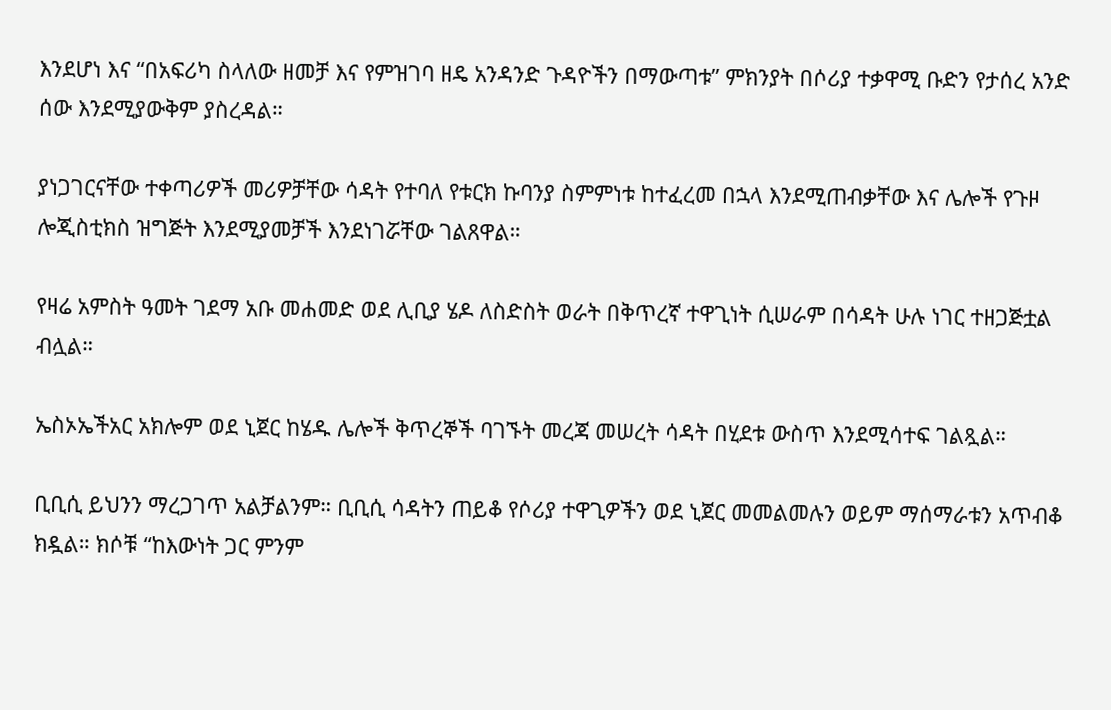እንደሆነ እና “በአፍሪካ ስላለው ዘመቻ እና የምዝገባ ዘዴ አንዳንድ ጉዳዮችን በማውጣቱ” ምክንያት በሶሪያ ተቃዋሚ ቡድን የታሰረ አንድ ሰው እንደሚያውቅም ያስረዳል።

ያነጋገርናቸው ተቀጣሪዎች መሪዎቻቸው ሳዳት የተባለ የቱርክ ኩባንያ ስምምነቱ ከተፈረመ በኋላ እንደሚጠብቃቸው እና ሌሎች የጉዞ ሎጂስቲክስ ዝግጅት እንደሚያመቻች እንደነገሯቸው ገልጸዋል።

የዛሬ አምስት ዓመት ገደማ አቡ መሐመድ ወደ ሊቢያ ሄዶ ለስድስት ወራት በቅጥረኛ ተዋጊነት ሲሠራም በሳዳት ሁሉ ነገር ተዘጋጅቷል ብሏል።

ኤስኦኤችአር አክሎም ወደ ኒጀር ከሄዱ ሌሎች ቅጥረኞች ባገኙት መረጃ መሠረት ሳዳት በሂደቱ ውስጥ እንደሚሳተፍ ገልጿል።

ቢቢሲ ይህንን ማረጋገጥ አልቻልንም። ቢቢሲ ሳዳትን ጠይቆ የሶሪያ ተዋጊዎችን ወደ ኒጀር መመልመሉን ወይም ማሰማራቱን አጥብቆ ክዷል። ክሶቹ “ከእውነት ጋር ምንም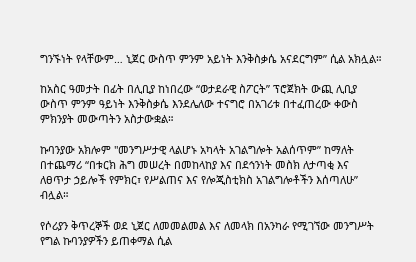ግንኙነት የላቸውም… ኒጀር ውስጥ ምንም አይነት እንቅስቃሴ አናደርግም” ሲል አክሏል።

ከአስር ዓመታት በፊት በሊቢያ ከነበረው “ወታደራዊ ስፖርት” ፕሮጀክት ውጪ ሊቢያ ውስጥ ምንም ዓይነት እንቅስቃሴ እንደሌለው ተናግሮ በአገሪቱ በተፈጠረው ቀውስ ምክንያት መውጣትን አስታውቋል።

ኩባንያው አክሎም "መንግሥታዊ ላልሆኑ አካላት አገልግሎት አልሰጥም” ከማለት በተጨማሪ “በቱርክ ሕግ መሠረት በመከላከያ እና በደኅንነት መስክ ለታጣቂ እና ለፀጥታ ኃይሎች የምክር፣ የሥልጠና እና የሎጂስቲክስ አገልግሎቶችን እሰጣለሁ” ብሏል።

የሶሪያን ቅጥረኞች ወደ ኒጀር ለመመልመል እና ለመላክ በአንካራ የሚገኘው መንግሥት የግል ኩባንያዎችን ይጠቀማል ሲል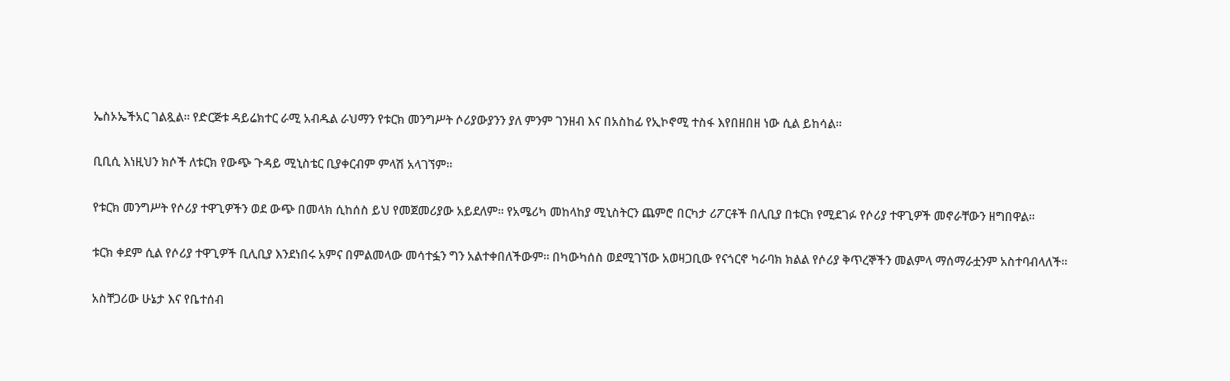ኤስኦኤችአር ገልጿል። የድርጅቱ ዳይሬክተር ራሚ አብዱል ራህማን የቱርክ መንግሥት ሶሪያውያንን ያለ ምንም ገንዘብ እና በአስከፊ የኢኮኖሚ ተስፋ እየበዘበዘ ነው ሲል ይከሳል።

ቢቢሲ እነዚህን ክሶች ለቱርክ የውጭ ጉዳይ ሚኒስቴር ቢያቀርብም ምላሽ አላገኘም።

የቱርክ መንግሥት የሶሪያ ተዋጊዎችን ወደ ውጭ በመላክ ሲከሰስ ይህ የመጀመሪያው አይደለም። የአሜሪካ መከላከያ ሚኒስትርን ጨምሮ በርካታ ሪፖርቶች በሊቢያ በቱርክ የሚደገፉ የሶሪያ ተዋጊዎች መኖራቸውን ዘግበዋል።

ቱርክ ቀደም ሲል የሶሪያ ተዋጊዎች ቢሊቢያ እንደነበሩ አምና በምልመላው መሳተፏን ግን አልተቀበለችውም። በካውካሰስ ወደሚገኘው አወዛጋቢው የናጎርኖ ካራባክ ክልል የሶሪያ ቅጥረኞችን መልምላ ማሰማራቷንም አስተባብላለች።

አስቸጋሪው ሁኔታ እና የቤተሰብ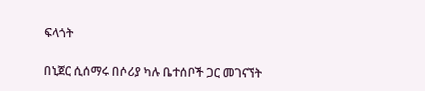ፍላጎት

በኒጀር ሲሰማሩ በሶሪያ ካሉ ቤተሰቦች ጋር መገናኘት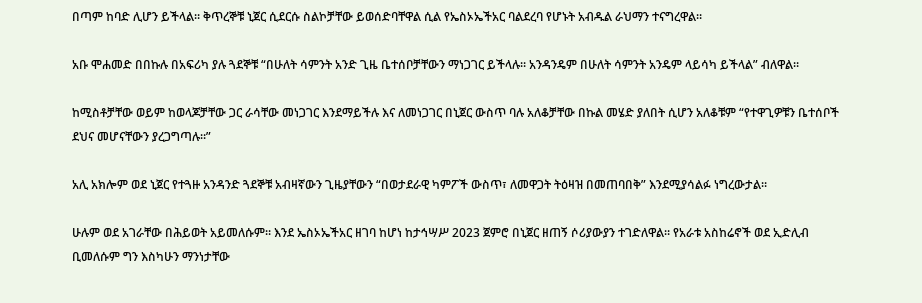በጣም ከባድ ሊሆን ይችላል። ቅጥረኞቹ ኒጀር ሲደርሱ ስልኮቻቸው ይወሰድባቸዋል ሲል የኤስኦኤችአር ባልደረባ የሆኑት አብዱል ራህማን ተናግረዋል።

አቡ ሞሐመድ በበኩሉ በአፍሪካ ያሉ ጓደኞቹ “በሁለት ሳምንት አንድ ጊዜ ቤተሰቦቻቸውን ማነጋገር ይችላሉ። አንዳንዴም በሁለት ሳምንት አንዴም ላይሳካ ይችላል” ብለዋል።

ከሚስቶቻቸው ወይም ከወላጆቻቸው ጋር ራሳቸው መነጋገር እንደማይችሉ እና ለመነጋገር በኒጀር ውስጥ ባሉ አለቆቻቸው በኩል መሄድ ያለበት ሲሆን አለቆቹም “የተዋጊዎቹን ቤተሰቦች ደህና መሆናቸውን ያረጋግጣሉ።”

አሊ አክሎም ወደ ኒጀር የተጓዙ አንዳንድ ጓደኞቹ አብዛኛውን ጊዜያቸውን “በወታደራዊ ካምፖች ውስጥ፣ ለመዋጋት ትዕዛዝ በመጠባበቅ” እንደሚያሳልፉ ነግረውታል።

ሁሉም ወደ አገራቸው በሕይወት አይመለሱም። እንደ ኤስኦኤችአር ዘገባ ከሆነ ከታኅሣሥ 2023 ጀምሮ በኒጀር ዘጠኝ ሶሪያውያን ተገድለዋል። የአራቱ አስከሬኖች ወደ ኢድሊብ ቢመለሱም ግን እስካሁን ማንነታቸው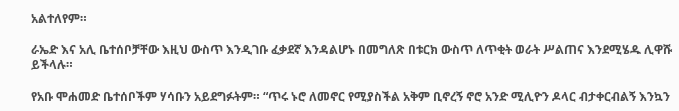አልተለየም።

ራኤድ እና አሊ ቤተሰቦቻቸው እዚህ ውስጥ እንዲገቡ ፈቃደኛ እንዳልሆኑ በመግለጽ በቱርክ ውስጥ ለጥቂት ወራት ሥልጠና እንደሚሄዱ ሊዋሹ ይችላሉ።

የአቡ ሞሐመድ ቤተሰቦችም ሃሳቡን አይደግፉትም። “ጥሩ ኑሮ ለመኖር የሚያስችል አቅም ቢኖረኝ ኖሮ አንድ ሚሊዮን ዶላር ብታቀርብልኝ እንኳን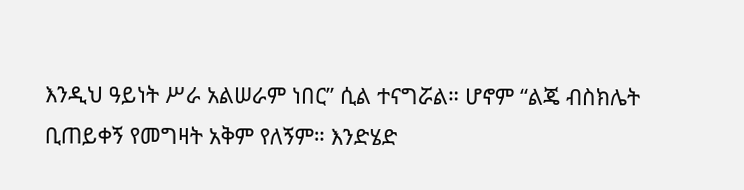እንዲህ ዓይነት ሥራ አልሠራም ነበር” ሲል ተናግሯል። ሆኖም “ልጄ ብስክሌት ቢጠይቀኝ የመግዛት አቅም የለኝም። እንድሄድ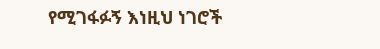የሚገፋፉኝ እነዚህ ነገሮች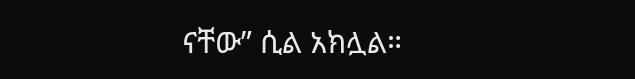ናቸው” ሲል አክሏል።